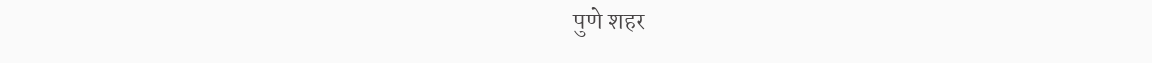पुणे शहर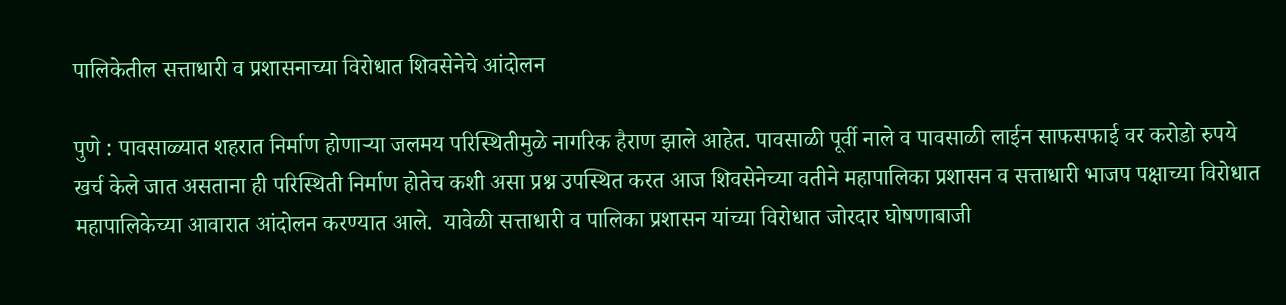पालिकेतील सत्ताधारी व प्रशासनाच्या विरोधात शिवसेनेचे आंदोलन

पुणे : पावसाळ्यात शहरात निर्माण होणाऱ्या जलमय परिस्थितीमुळे नागरिक हैराण झाले आहेत. पावसाळी पूर्वी नाले व पावसाळी लाईन साफसफाई वर करोडो रुपये खर्च केले जात असताना ही परिस्थिती निर्माण होतेच कशी असा प्रश्न उपस्थित करत आज शिवसेनेच्या वतीने महापालिका प्रशासन व सत्ताधारी भाजप पक्षाच्या विरोधात महापालिकेच्या आवारात आंदोलन करण्यात आले.  यावेळी सत्ताधारी व पालिका प्रशासन यांच्या विरोधात जोरदार घोषणाबाजी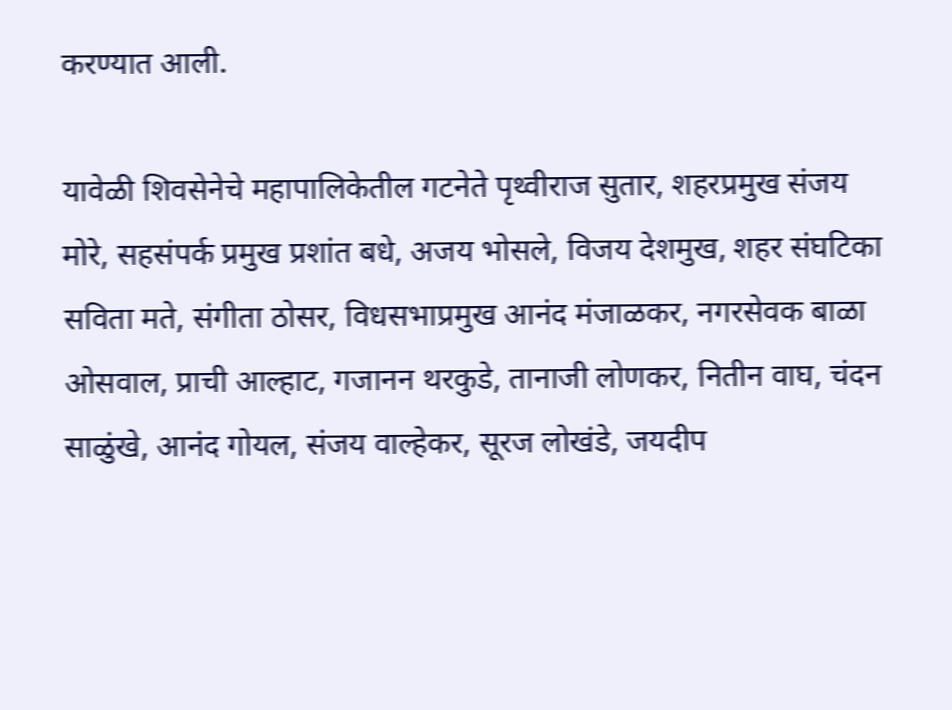करण्यात आली.

यावेळी शिवसेनेचे महापालिकेतील गटनेते पृथ्वीराज सुतार, शहरप्रमुख संजय मोरे, सहसंपर्क प्रमुख प्रशांत बधे, अजय भोसले, विजय देशमुख, शहर संघटिका सविता मते, संगीता ठोसर, विधसभाप्रमुख आनंद मंजाळकर, नगरसेवक बाळा ओसवाल, प्राची आल्हाट, गजानन थरकुडे, तानाजी लोणकर, नितीन वाघ, चंदन साळुंखे, आनंद गोयल, संजय वाल्हेकर, सूरज लोखंडे, जयदीप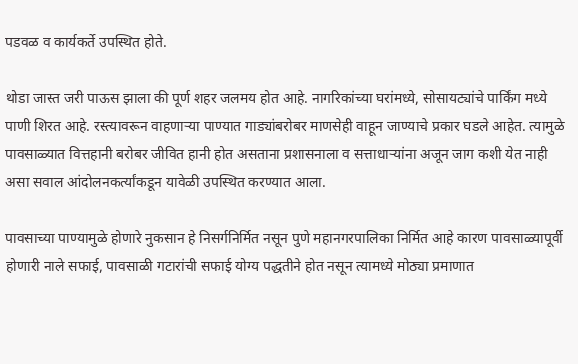पडवळ व कार्यकर्ते उपस्थित होते.

थोडा जास्त जरी पाऊस झाला की पूर्ण शहर जलमय होत आहे. नागरिकांच्या घरांमध्ये, सोसायट्यांचे पार्किंग मध्ये पाणी शिरत आहे. रस्त्यावरून वाहणाऱ्या पाण्यात गाड्यांबरोबर माणसेही वाहून जाण्याचे प्रकार घडले आहेत. त्यामुळे पावसाळ्यात वित्तहानी बरोबर जीवित हानी होत असताना प्रशासनाला व सत्ताधाऱ्यांना अजून जाग कशी येत नाही असा सवाल आंदोलनकर्त्यांकडून यावेळी उपस्थित करण्यात आला.

पावसाच्या पाण्यामुळे होणारे नुकसान हे निसर्गनिर्मित नसून पुणे महानगरपालिका निर्मित आहे कारण पावसाळ्यापूर्वी होणारी नाले सफाई, पावसाळी गटारांची सफाई योग्य पद्धतीने होत नसून त्यामध्ये मोठ्या प्रमाणात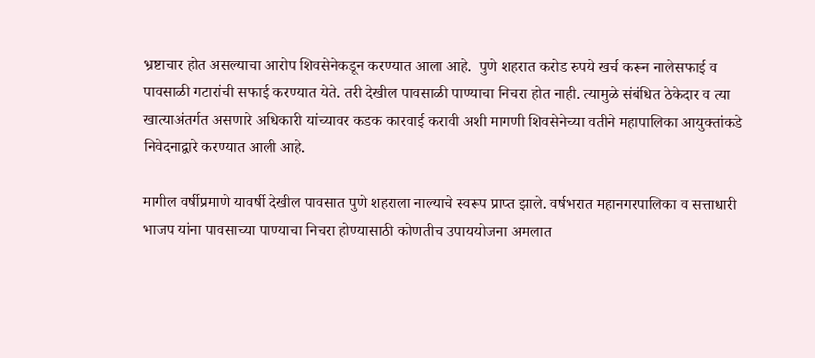भ्रष्टाचार होत असल्याचा आरोप शिवसेनेकडून करण्यात आला आहे.  पुणे शहरात करोड रुपये खर्च करून नालेसफाई व पावसाळी गटारांची सफाई करण्यात येते. तरी देखील पावसाळी पाण्याचा निचरा होत नाही. त्यामुळे संबंधित ठेकेदार व त्या खात्याअंतर्गत असणारे अधिकारी यांच्यावर कडक कारवाई करावी अशी मागणी शिवसेनेच्या वतीने महापालिका आयुक्तांकडे निवेदनाद्वारे करण्यात आली आहे.

मागील वर्षीप्रमाणे यावर्षी देखील पावसात पुणे शहराला नाल्याचे स्वरूप प्राप्त झाले. वर्षभरात महानगरपालिका व सत्ताधारी भाजप यांना पावसाच्या पाण्याचा निचरा होण्यासाठी कोणतीच उपाययोजना अमलात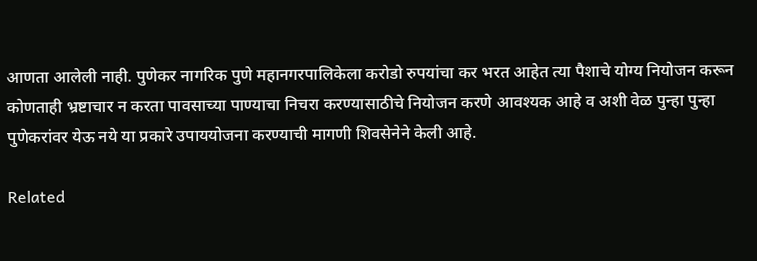आणता आलेली नाही. पुणेकर नागरिक पुणे महानगरपालिकेला करोडो रुपयांचा कर भरत आहेत त्या पैशाचे योग्य नियोजन करून कोणताही भ्रष्टाचार न करता पावसाच्या पाण्याचा निचरा करण्यासाठीचे नियोजन करणे आवश्यक आहे व अशी वेळ पुन्हा पुन्हा पुणेकरांवर येऊ नये या प्रकारे उपाययोजना करण्याची मागणी शिवसेनेने केली आहे.

Related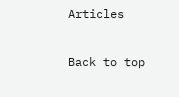Articles

Back to top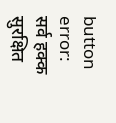button
error: सर्व हक्क सुरक्षित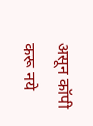असून कॉपी करू नये